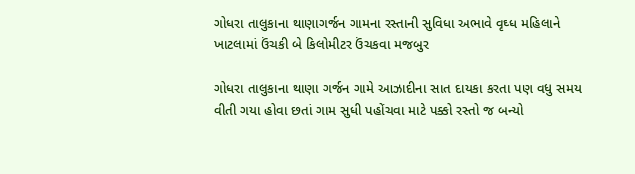ગોધરા તાલુકાના થાણાગર્જન ગામના રસ્તાની સુવિધા અભાવે વૃઘ્ધ મહિલાને ખાટલામાં ઉંચકી બે કિલોમીટર ઉંચકવા મજબુર

ગોધરા તાલુકાના થાણા ગર્જન ગામે આઝાદીના સાત દાયકા કરતા પણ વધુ સમય વીતી ગયા હોવા છતાં ગામ સુધી પહોંચવા માટે પક્કો રસ્તો જ બન્યો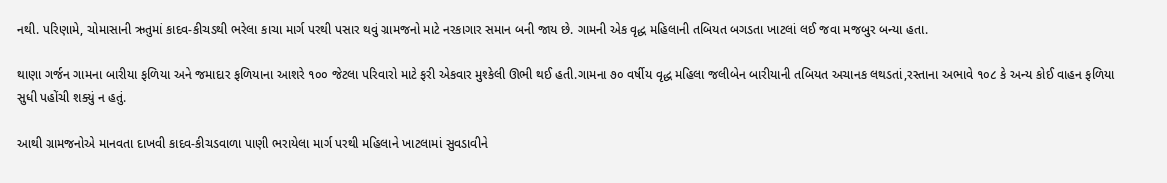નથી. પરિણામે, ચોમાસાની ઋતુમાં કાદવ-કીચડથી ભરેલા કાચા માર્ગ પરથી પસાર થવું ગ્રામજનો માટે નરકાગાર સમાન બની જાય છે. ગામની એક વૃદ્ધ મહિલાની તબિયત બગડતા ખાટલાં લઈ જવા મજબુર બન્યા હતા.

થાણા ગર્જન ગામના બારીયા ફળિયા અને જમાદાર ફળિયાના આશરે ૧૦૦ જેટલા પરિવારો માટે ફરી એકવાર મુશ્કેલી ઊભી થઈ હતી.ગામના ૭૦ વર્ષીય વૃદ્ધ મહિલા જલીબેન બારીયાની તબિયત અચાનક લથડતાં,રસ્તાના અભાવે ૧૦૮ કે અન્ય કોઈ વાહન ફળિયા સુધી પહોંચી શક્યું ન હતું.

આથી ગ્રામજનોએ માનવતા દાખવી કાદવ-કીચડવાળા પાણી ભરાયેલા માર્ગ પરથી મહિલાને ખાટલામાં સુવડાવીને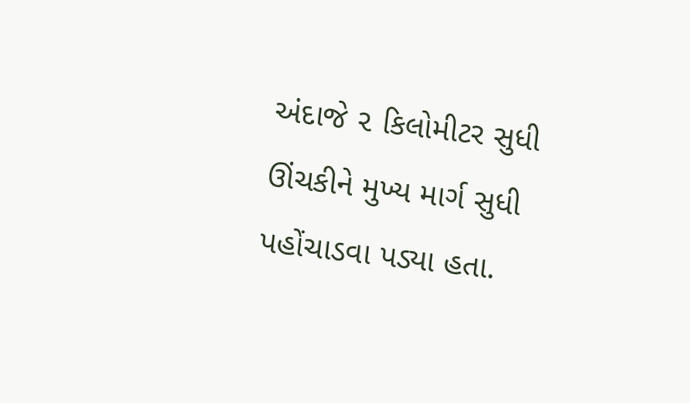અંદાજે ૨ કિલોમીટર સુધી ઊંચકીને મુખ્ય માર્ગ સુધી પહોંચાડવા પડ્યા હતા.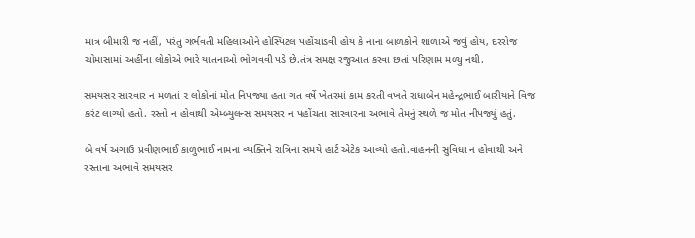માત્ર બીમારી જ નહીં, પરંતુ ગર્ભવતી મહિલાઓને હોસ્પિટલ પહોંચાડવી હોય કે નાના બાળકોને શાળાએ જવું હોય, દરરોજ ચોમાસામાં અહીંના લોકોએ ભારે યાતનાઓ ભોગવવી પડે છે.તંત્ર સમક્ષ રજુઆત કરવા છતાં પરિણામ મળ્યુ નથી.

સમયસર સારવાર ન મળતાં ૨ લોકોનાં મોત નિપજ્યા હતા ગત વર્ષે ખેતરમાં કામ કરતી વખતે રાધાબેન મહેન્દ્રભાઈ બારીયાને વિજ કરંટ લાગ્યો હતો. રસ્તો ન હોવાથી એમ્બ્યુલન્સ સમયસર ન પહોંચતા સારવારના અભાવે તેમનું સ્થળે જ મોત નીપજ્યું હતું.

બે વર્ષ અગાઉ પ્રવીણભાઈ કાળુભાઈ નામના વ્યક્તિને રાત્રિના સમયે હાર્ટ એટેક આવ્યો હતો.વાહનની સુવિધા ન હોવાથી અને રસ્તાના અભાવે સમયસર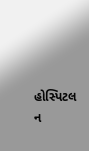હોસ્પિટલ ન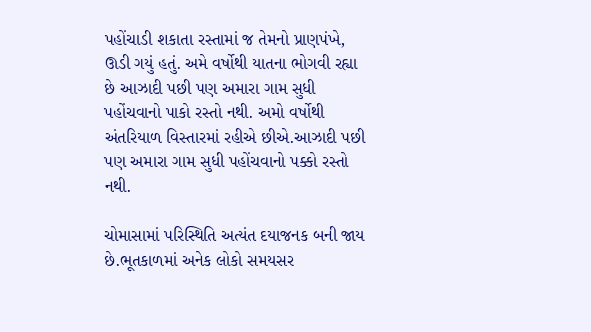પહોંચાડી શકાતા રસ્તામાં જ તેમનો પ્રાણપંખે‚ ઊડી ગયું હતું. અમે વર્ષોથી યાતના ભોગવી રહ્યા છે આઝાદી પછી પણ અમારા ગામ સુધી પહોંચવાનો પાકો રસ્તો નથી. અમો વર્ષોથી અંતરિયાળ વિસ્તારમાં રહીએ છીએ.આઝાદી પછી પણ અમારા ગામ સુધી પહોંચવાનો પક્કો રસ્તો નથી.

ચોમાસામાં પરિસ્થિતિ અત્યંત દયાજનક બની જાય છે.ભૂતકાળમાં અનેક લોકો સમયસર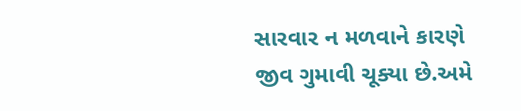સારવાર ન મળવાને કારણે જીવ ગુમાવી ચૂક્યા છે.અમે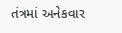તંત્રમાં અનેકવાર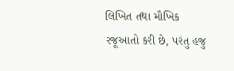લિખિત તથા મૌખિક રજૂઆતો કરી છે, પરંતુ હજુ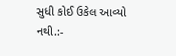સુધી કોઈ ઉકેલ આવ્યો નથી.:-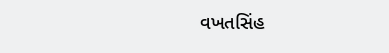વખતસિંહ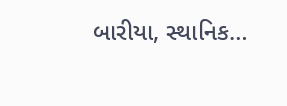બારીયા, સ્થાનિક…